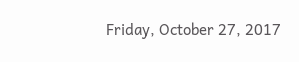Friday, October 27, 2017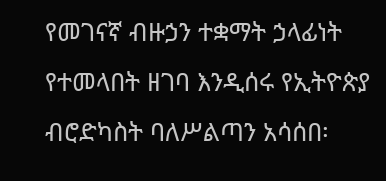የመገናኛ ብዙኃን ተቋማት ኃላፊነት የተመላበት ዘገባ እንዲሰሩ የኢትዮጵያ ብሮድካስት ባለሥልጣን አሳሰበ፡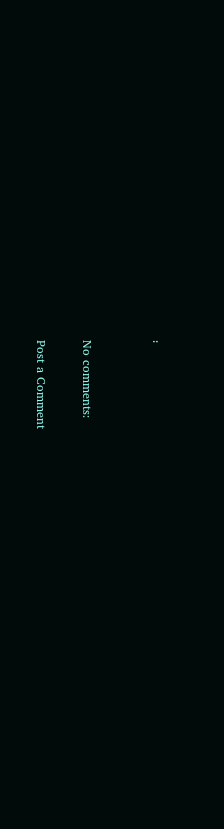፡


No comments:

Post a Comment